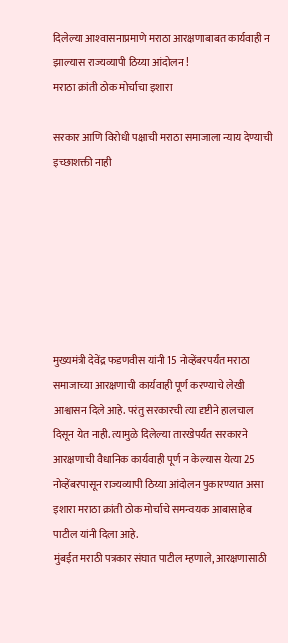दिलेल्या आश्‍वासनाप्रमाणे मराठा आरक्षणाबाबत कार्यवाही न झाल्यास राज्यव्यापी ठिय्या आंदोलन !
मराठा क्रांती ठोक मोर्चाचा इशारा

सरकार आणि विरोधी पक्षाची मराठा समाजाला न्याय देण्याची इच्छाशक्ती नाही







मुख्यमंत्री देवेंद्र फडणवीस यांनी 15 नोव्हेंबरपर्यंत मराठा समाजाच्या आरक्षणाची कार्यवाही पूर्ण करण्याचे लेखी आश्वासन दिले आहे. परंतु सरकारची त्या दृष्टीने हालचाल दिसून येत नाही. त्यामुळे दिलेल्या तारखेपर्यंत सरकारने आरक्षणाची वैधानिक कार्यवाही पूर्ण न केल्यास येत्या 25 नोव्हेंबरपासून राज्यव्यापी ठिय्या आंदोलन पुकारण्यात असा इशारा मराठा क्रांती ठोक मोर्चाचे समन्वयक आबासाहेब पाटील यांनी दिला आहे.
मुंबईत मराठी पत्रकार संघात पाटील म्हणाले, आरक्षणासाठी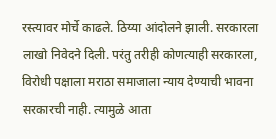रस्त्यावर मोर्चे काढले. ठिय्या आंदोलने झाली. सरकारला लाखो निवेदने दिली. परंतु तरीही कोणत्याही सरकारला, विरोधी पक्षाला मराठा समाजाला न्याय देण्याची भावना सरकारची नाही. त्यामुळे आता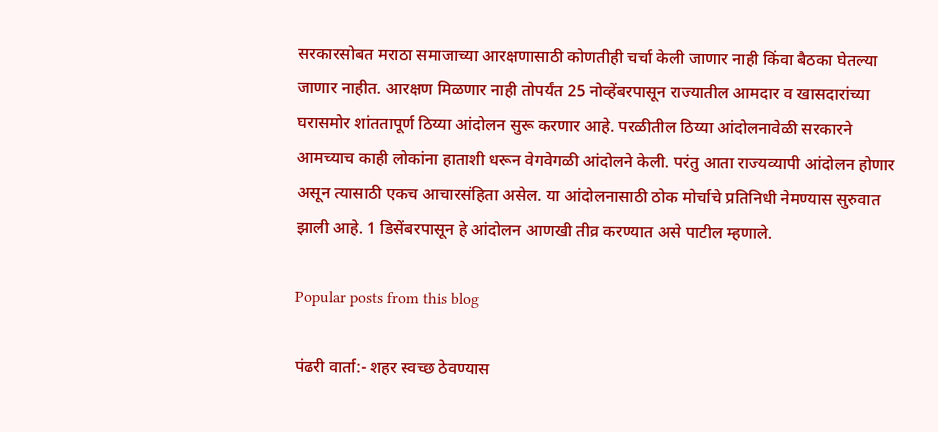सरकारसोबत मराठा समाजाच्या आरक्षणासाठी कोणतीही चर्चा केली जाणार नाही किंवा बैठका घेतल्या जाणार नाहीत. आरक्षण मिळणार नाही तोपर्यंत 25 नोव्हेंबरपासून राज्यातील आमदार व खासदारांच्या घरासमोर शांततापूर्ण ठिय्या आंदोलन सुरू करणार आहे. परळीतील ठिय्या आंदोलनावेळी सरकारने आमच्याच काही लोकांना हाताशी धरून वेगवेगळी आंदोलने केली. परंतु आता राज्यव्यापी आंदोलन होणार असून त्यासाठी एकच आचारसंहिता असेल. या आंदोलनासाठी ठोक मोर्चाचे प्रतिनिधी नेमण्यास सुरुवात झाली आहे. 1 डिसेंबरपासून हे आंदोलन आणखी तीव्र करण्यात असे पाटील म्हणाले.

Popular posts from this blog

पंढरी वार्ता:- शहर स्वच्छ ठेवण्यास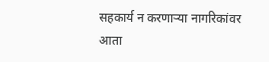सहकार्य न करणार्‍या नागरिकांवर आता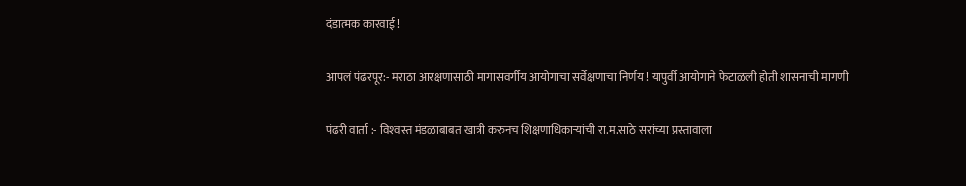दंडात्मक कारवाई !

आपलं पंढरपूर:- मराठा आरक्षणासाठी मागासवर्गीय आयोगाचा सर्वेक्षणाचा निर्णय ! यापुर्वी आयोगाने फेटाळली होती शासनाची मागणी

पंढरी वार्ता :- विश्‍वस्त मंडळाबाबत खात्री करुनच शिक्षणाधिकार्‍यांची रा.म.साठे सरांच्या प्रस्तावाला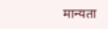मान्यता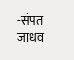-संपत जाधव